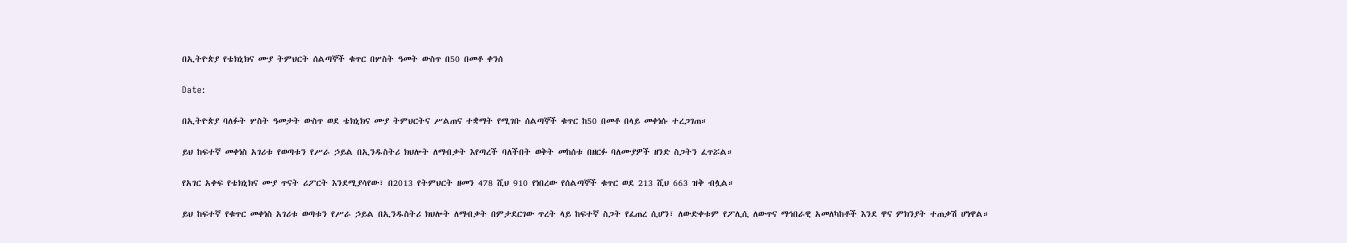በኢትዮጵያ የቴክኒክና ሙያ ትምህርት ሰልጣኞች ቁጥር በሦስት ዓመት ውስጥ በ50 በመቶ ቀንሰ

Date:

በኢትዮጵያ ባለፉት ሦስት ዓመታት ውስጥ ወደ ቴክኒክና ሙያ ትምህርትና ሥልጠና ተቋማት የሚገቡ ሰልጣኞች ቁጥር ከ50 በመቶ በላይ መቀነሱ ተረጋገጠ።

ይህ ከፍተኛ መቀነስ አገሪቱ የወጣቱን የሥራ ኃይል በኢንዱስትሪ ክህሎት ለማብቃት እየጣረች ባለችበት ወቅት መከሰቱ በዘርፉ ባለሙያዎች ዘንድ ስጋትን ፈጥሯል።

የአገር አቀፍ የቴክኒክና ሙያ ጥናት ሪፖርት እንደሚያሳየው፣ በ2013 የትምህርት ዘመን 478 ሺህ 910 የነበረው የሰልጣኞች ቁጥር ወደ 213 ሺህ 663 ዝቅ ብሏል።

ይህ ከፍተኛ የቁጥር መቀነስ አገሪቱ ወጣቱን የሥራ ኃይል በኢንዱስትሪ ክህሎት ለማብቃት በምታደርገው ጥረት ላይ ከፍተኛ ስጋት የፈጠረ ሲሆን፣ ለውድቀቱም የፖሊሲ ለውጥና ማኅበራዊ አመለካከቶች እንደ ዋና ምክንያት ተጠቃሽ ሆነዋል።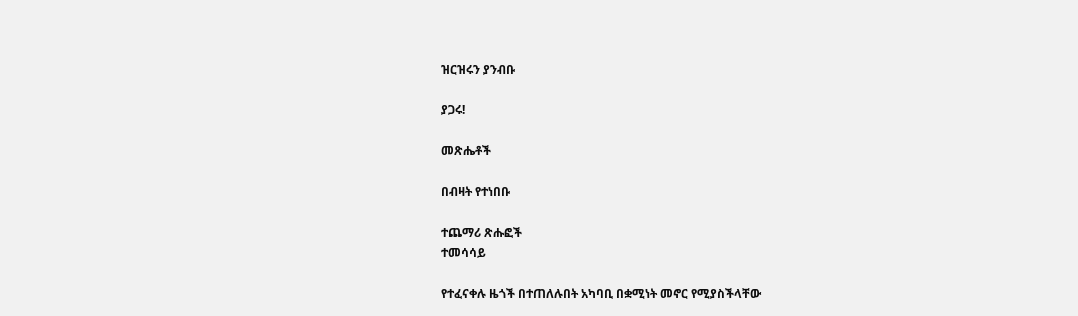ዝርዝሩን ያንብቡ

ያጋሩ!

መጽሔቶች

በብዛት የተነበቡ

ተጨማሪ ጽሑፎች
ተመሳሳይ

የተፈናቀሉ ዜጎች በተጠለሉበት አካባቢ በቋሚነት መኖር የሚያስችላቸው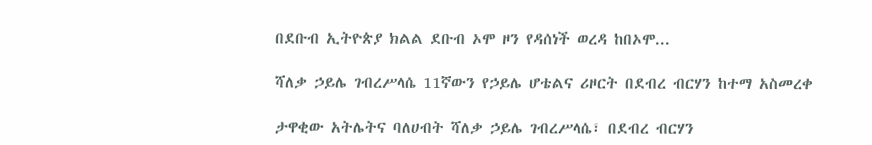በደቡብ ኢትዮጵያ ክልል ደቡብ ኦሞ ዞን የዳሰነች ወረዳ ከበኦሞ...

ሻለቃ ኃይሌ ገብረሥላሴ 11ኛውን የኃይሌ ሆቴልና ሪዞርት በደብረ ብርሃን ከተማ አስመረቀ

ታዋቂው አትሌትና ባለሀብት ሻለቃ ኃይሌ ገብረሥላሴ፣ በደብረ ብርሃን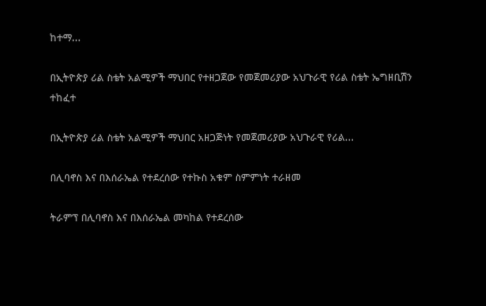ከተማ...

በኢትዮጵያ ሪል ስቴት አልሚዎች ማህበር የተዘጋጀው የመጀመሪያው አህጉራዊ የሪል ስቴት ኤግዘቢሽን ተከፈተ

በኢትዮጵያ ሪል ስቴት አልሚዎች ማህበር አዘጋጅነት የመጀመሪያው አህጉራዊ የሪል...

በሊባኖስ እና በእሰራኤል የተደረሰው የተኩስ አቁም ስምምነት ተራዘመ

ትራምፕ በሊባኖስ እና በእሰራኤል መካከል የተደረሰው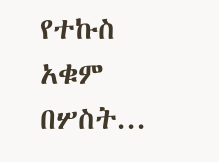የተኩስ አቁም በሦስት...